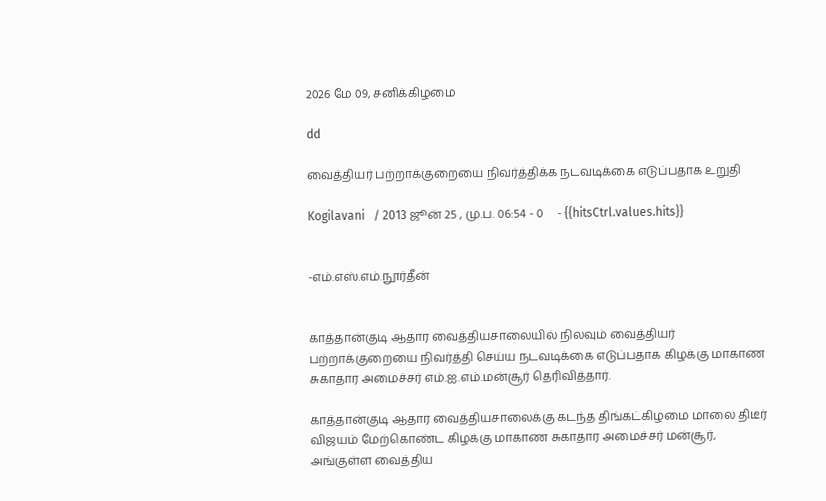2026 மே 09, சனிக்கிழமை

dd

வைத்தியர் பற்றாக்குறையை நிவர்த்திக்க நடவடிக்கை எடுப்பதாக உறுதி

Kogilavani   / 2013 ஜூன் 25 , மு.ப. 06:54 - 0     - {{hitsCtrl.values.hits}}


-எம்.எஸ்.எம்.நூர்தீன்


காத்தான்குடி ஆதார வைத்தியசாலையில் நிலவும் வைத்தியர் பற்றாக்குறையை நிவர்த்தி செய்ய நடவடிக்கை எடுப்பதாக கிழக்கு மாகாண சுகாதார அமைச்சர் எம்.ஐ.எம்.மன்சூர் தெரிவித்தார்.

காத்தான்குடி ஆதார வைத்தியசாலைக்கு கடந்த திங்கட்கிழமை மாலை திடீர் விஜயம் மேற்கொண்ட கிழக்கு மாகாண சுகாதார அமைச்சர் மன்சூர், அங்குள்ள வைத்திய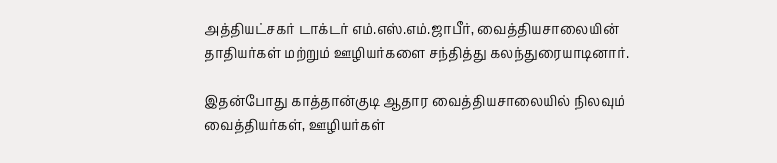அத்தியட்சகர் டாக்டர் எம்.எஸ்.எம்.ஜாபீர், வைத்தியசாலையின் தாதியர்கள் மற்றும் ஊழியர்களை சந்தித்து கலந்துரையாடினார்.

இதன்போது காத்தான்குடி ஆதார வைத்தியசாலையில் நிலவும் வைத்தியர்கள், ஊழியர்கள்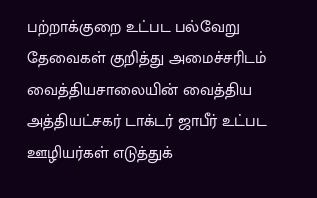பற்றாக்குறை உட்பட பல்வேறு தேவைகள் குறித்து அமைச்சரிடம் வைத்தியசாலையின் வைத்திய அத்தியட்சகர் டாக்டர் ஜாபீர் உட்பட ஊழியர்கள் எடுத்துக்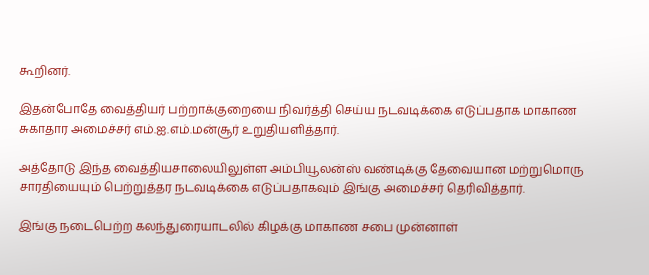கூறினர்.

இதன்போதே வைத்தியர் பற்றாக்குறையை நிவர்த்தி செய்ய நடவடிக்கை எடுப்பதாக மாகாண சுகாதார அமைச்சர் எம்.ஐ.எம்.மன்சூர் உறுதியளித்தார்.

அத்தோடு இந்த வைத்தியசாலையிலுள்ள அம்பியூலன்ஸ் வண்டிக்கு தேவையான மற்றுமொரு சாரதியையும் பெற்றுத்தர நடவடிக்கை எடுப்பதாகவும் இங்கு அமைச்சர் தெரிவித்தார்.

இங்கு நடைபெற்ற கலந்துரையாடலில் கிழக்கு மாகாண சபை முன்னாள்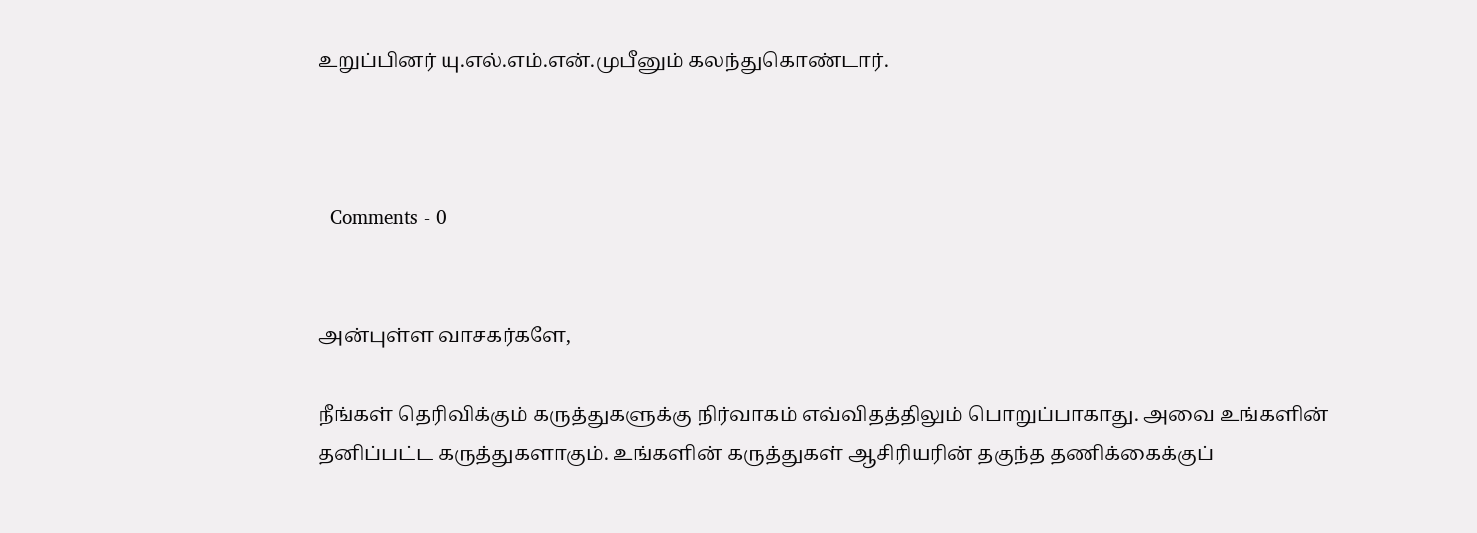உறுப்பினர் யு.எல்.எம்.என்.முபீனும் கலந்துகொண்டார்.



  Comments - 0


அன்புள்ள வாசகர்களே,

நீங்கள் தெரிவிக்கும் கருத்துகளுக்கு நிர்வாகம் எவ்விதத்திலும் பொறுப்பாகாது. அவை உங்களின் தனிப்பட்ட கருத்துகளாகும். உங்களின் கருத்துகள் ஆசிரியரின் தகுந்த தணிக்கைக்குப்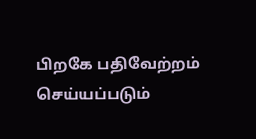பிறகே பதிவேற்றம் செய்யப்படும்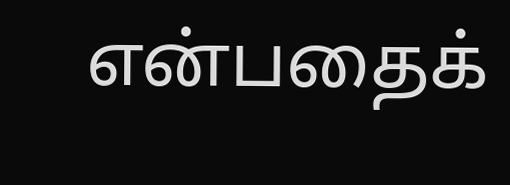என்பதைக்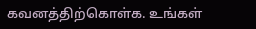கவனத்திற்கொள்க. உங்கள்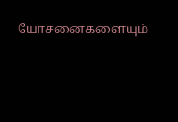யோசனைகளையும்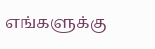எங்களுக்கு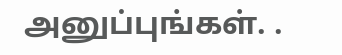அனுப்புங்கள். .